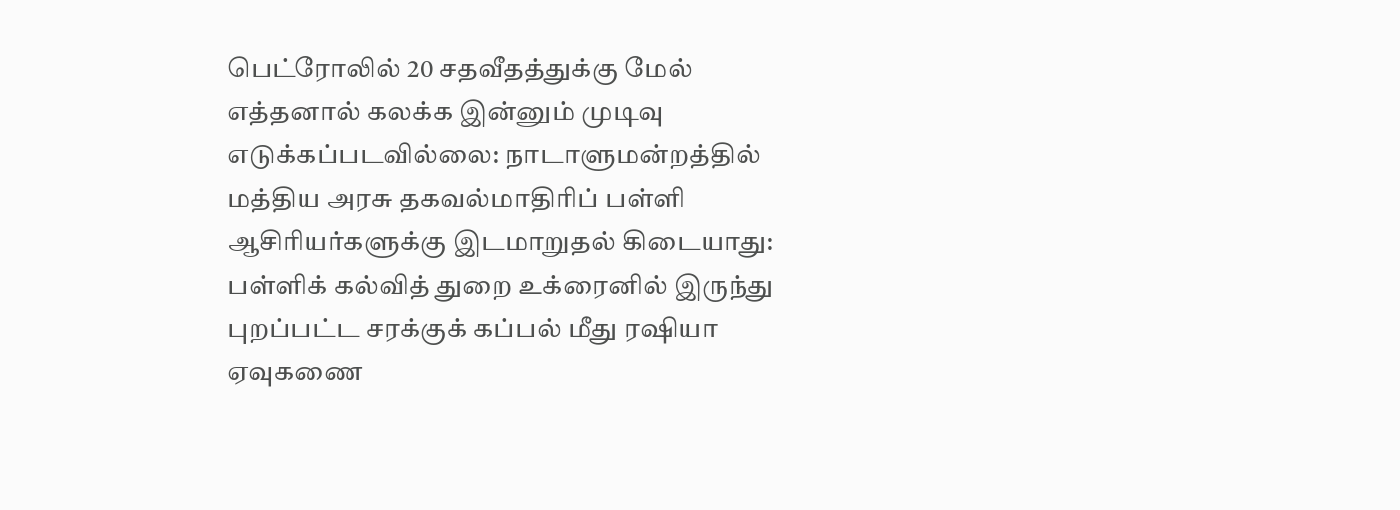பெட்ரோலில் 20 சதவீதத்துக்கு மேல் எத்தனால் கலக்க இன்னும் முடிவு எடுக்கப்படவில்லை: நாடாளுமன்றத்தில் மத்திய அரசு தகவல்மாதிரிப் பள்ளி ஆசிரியர்களுக்கு இடமாறுதல் கிடையாது: பள்ளிக் கல்வித் துறை உக்ரைனில் இருந்து புறப்பட்ட சரக்குக் கப்பல் மீது ரஷியா ஏவுகணை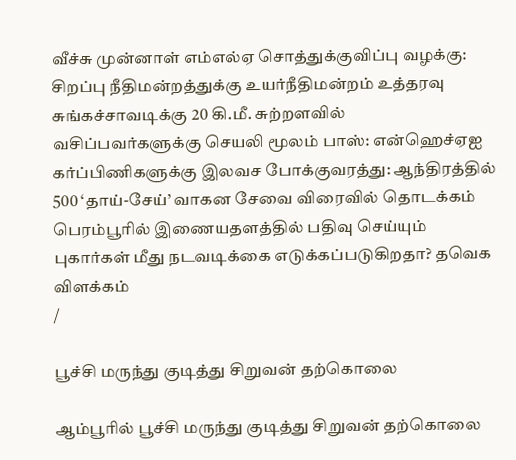வீச்சு முன்னாள் எம்எல்ஏ சொத்துக்குவிப்பு வழக்கு: சிறப்பு நீதிமன்றத்துக்கு உயர்நீதிமன்றம் உத்தரவு சுங்கச்சாவடிக்கு 20 கி.மீ. சுற்றளவில் வசிப்பவர்களுக்கு செயலி மூலம் பாஸ்: என்ஹெச்ஏஐ கர்ப்பிணிகளுக்கு இலவச போக்குவரத்து: ஆந்திரத்தில் 500 ‘தாய்-சேய்’ வாகன சேவை விரைவில் தொடக்கம் பெரம்பூரில் இணையதளத்தில் பதிவு செய்யும் புகார்கள் மீது நடவடிக்கை எடுக்கப்படுகிறதா? தவெக விளக்கம்
/

பூச்சி மருந்து குடித்து சிறுவன் தற்கொலை

ஆம்பூரில் பூச்சி மருந்து குடித்து சிறுவன் தற்கொலை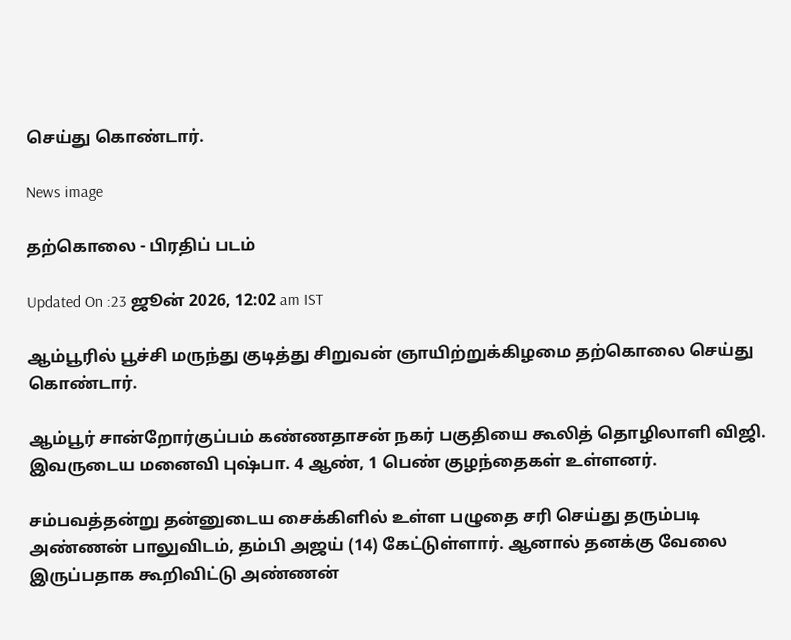செய்து கொண்டார்.

News image

தற்கொலை - பிரதிப் படம்

Updated On :23 ஜூன் 2026, 12:02 am IST

ஆம்பூரில் பூச்சி மருந்து குடித்து சிறுவன் ஞாயிற்றுக்கிழமை தற்கொலை செய்து கொண்டார்.

ஆம்பூர் சான்றோர்குப்பம் கண்ணதாசன் நகர் பகுதியை கூலித் தொழிலாளி விஜி. இவருடைய மனைவி புஷ்பா. 4 ஆண், 1 பெண் குழந்தைகள் உள்ளனர்.

சம்பவத்தன்று தன்னுடைய சைக்கிளில் உள்ள பழுதை சரி செய்து தரும்படி அண்ணன் பாலுவிடம், தம்பி அஜய் (14) கேட்டுள்ளார். ஆனால் தனக்கு வேலை இருப்பதாக கூறிவிட்டு அண்ணன்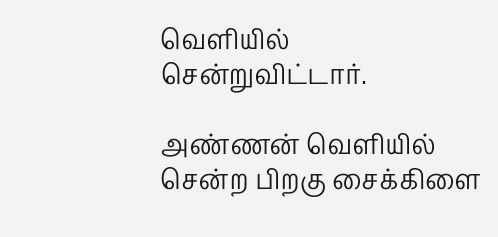வெளியில் சென்றுவிட்டார்.

அண்ணன் வெளியில் சென்ற பிறகு சைக்கிளை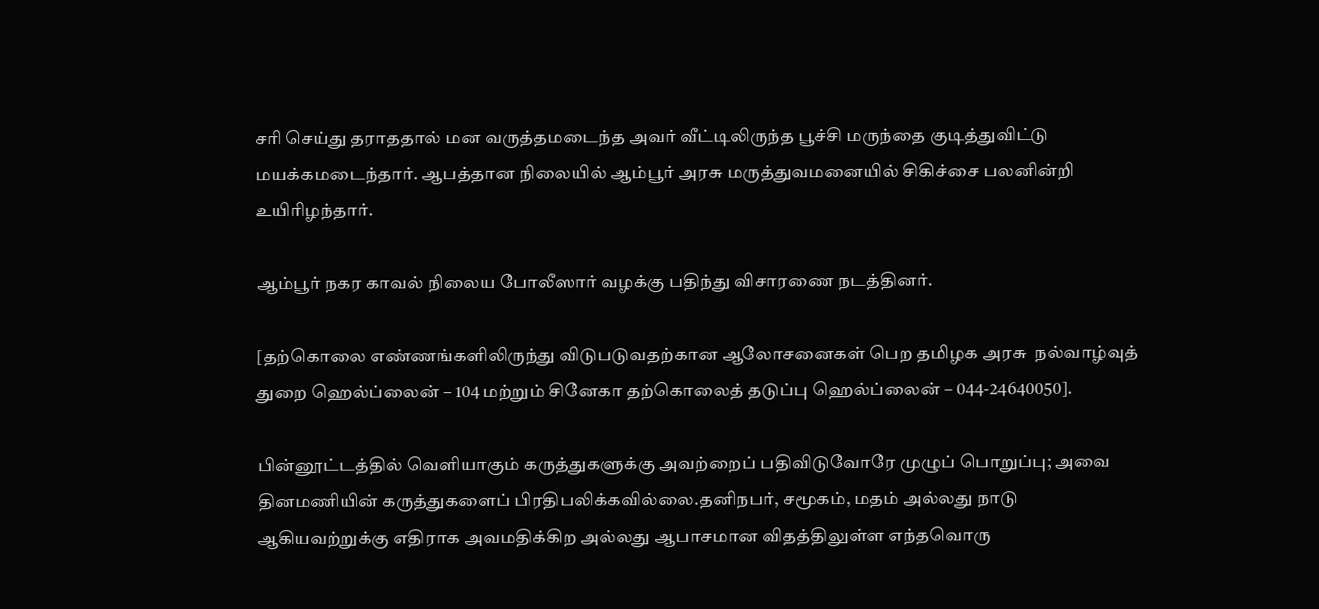சரி செய்து தராததால் மன வருத்தமடைந்த அவர் வீட்டிலிருந்த பூச்சி மருந்தை குடித்துவிட்டு மயக்கமடைந்தார். ஆபத்தான நிலையில் ஆம்பூர் அரசு மருத்துவமனையில் சிகிச்சை பலனின்றி உயிரிழந்தார்.

ஆம்பூர் நகர காவல் நிலைய போலீஸார் வழக்கு பதிந்து விசாரணை நடத்தினர்.

[தற்கொலை எண்ணங்களிலிருந்து விடுபடுவதற்கான ஆலோசனைகள் பெற தமிழக அரசு  நல்வாழ்வுத் துறை ஹெல்ப்லைன் – 104 மற்றும் சினேகா தற்கொலைத் தடுப்பு ஹெல்ப்லைன் – 044-24640050].

பின்னூட்டத்தில் வெளியாகும் கருத்துகளுக்கு அவற்றைப் பதிவிடுவோரே முழுப் பொறுப்பு; அவை தினமணியின் கருத்துகளைப் பிரதிபலிக்கவில்லை.தனிநபர், சமூகம், மதம் அல்லது நாடு ஆகியவற்றுக்கு எதிராக அவமதிக்கிற அல்லது ஆபாசமான விதத்திலுள்ள எந்தவொரு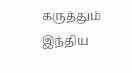கருத்தும் இந்திய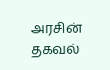அரசின் தகவல்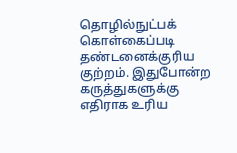தொழில்நுட்பக் கொள்கைப்படி தண்டனைக்குரிய குற்றம். இதுபோன்ற கருத்துகளுக்கு எதிராக உரிய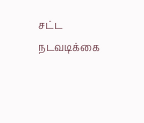சட்ட நடவடிக்கை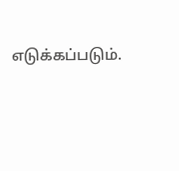எடுக்கப்படும்.